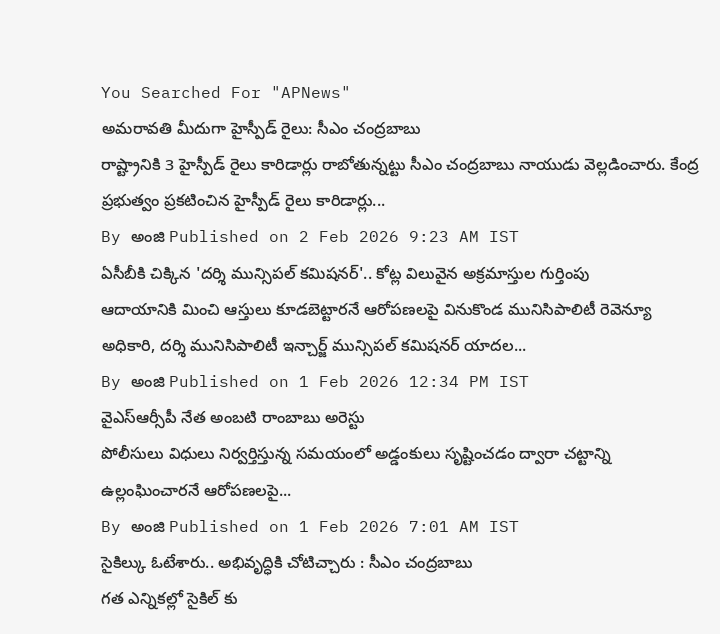You Searched For "APNews"
అమరావతి మీదుగా హైస్పీడ్ రైలు: సీఎం చంద్రబాబు
రాష్ట్రానికి 3 హైస్పీడ్ రైలు కారిడార్లు రాబోతున్నట్టు సీఎం చంద్రబాబు నాయుడు వెల్లడించారు. కేంద్ర ప్రభుత్వం ప్రకటించిన హైస్పీడ్ రైలు కారిడార్లు...
By అంజి Published on 2 Feb 2026 9:23 AM IST
ఏసీబీకి చిక్కిన 'దర్శి మున్సిపల్ కమిషనర్'.. కోట్ల విలువైన అక్రమాస్తుల గుర్తింపు
ఆదాయానికి మించి ఆస్తులు కూడబెట్టారనే ఆరోపణలపై వినుకొండ మునిసిపాలిటీ రెవెన్యూ అధికారి, దర్శి మునిసిపాలిటీ ఇన్చార్జ్ మున్సిపల్ కమిషనర్ యాదల...
By అంజి Published on 1 Feb 2026 12:34 PM IST
వైఎస్ఆర్సీపీ నేత అంబటి రాంబాబు అరెస్టు
పోలీసులు విధులు నిర్వర్తిస్తున్న సమయంలో అడ్డంకులు సృష్టించడం ద్వారా చట్టాన్ని ఉల్లంఘించారనే ఆరోపణలపై...
By అంజి Published on 1 Feb 2026 7:01 AM IST
సైకిల్కు ఓటేశారు.. అభివృద్ధికి చోటిచ్చారు : సీఎం చంద్రబాబు
గత ఎన్నికల్లో సైకిల్ కు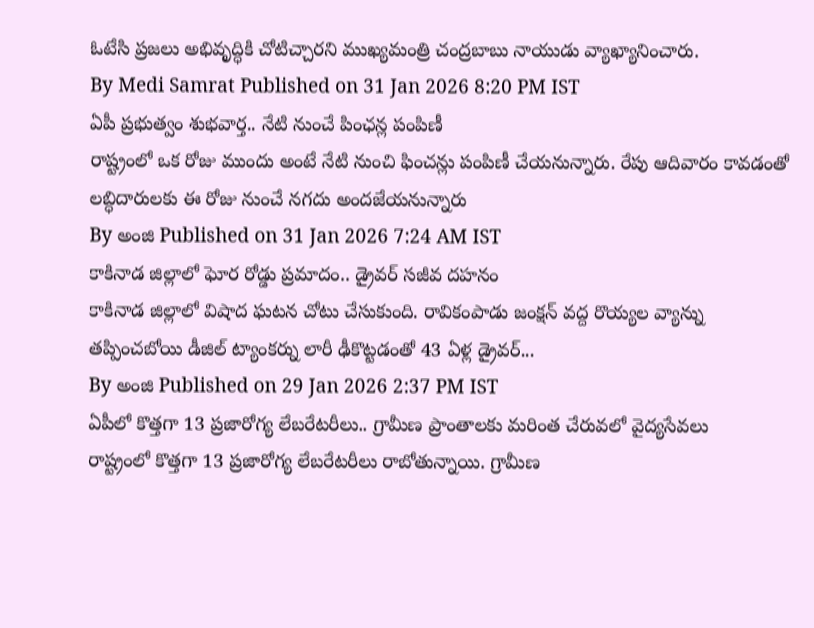ఓటేసి ప్రజలు అభివృద్ధికి చోటిచ్చారని ముఖ్యమంత్రి చంద్రబాబు నాయుడు వ్యాఖ్యానించారు.
By Medi Samrat Published on 31 Jan 2026 8:20 PM IST
ఏపీ ప్రభుత్వం శుభవార్త.. నేటి నుంచే పింఛన్ల పంపిణీ
రాష్ట్రంలో ఒక రోజు ముందు అంటే నేటి నుంచి ఫించన్లు పంపిణీ చేయనున్నారు. రేపు ఆదివారం కావడంతో లబ్ధిదారులకు ఈ రోజు నుంచే నగదు అందజేయనున్నారు
By అంజి Published on 31 Jan 2026 7:24 AM IST
కాకినాడ జిల్లాలో ఘోర రోడ్డు ప్రమాదం.. డ్రైవర్ సజీవ దహనం
కాకినాడ జిల్లాలో విషాద ఘటన చోటు చేసుకుంది. రావికంపాడు జంక్షన్ వద్ద రొయ్యల వ్యాన్ను తప్పించబోయి డీజిల్ ట్యాంకర్ను లారీ ఢీకొట్టడంతో 43 ఏళ్ల డ్రైవర్...
By అంజి Published on 29 Jan 2026 2:37 PM IST
ఏపీలో కొత్తగా 13 ప్రజారోగ్య లేబరేటరీలు.. గ్రామీణ ప్రాంతాలకు మరింత చేరువలో వైద్యసేవలు
రాష్ట్రంలో కొత్తగా 13 ప్రజారోగ్య లేబరేటరీలు రాబోతున్నాయి. గ్రామీణ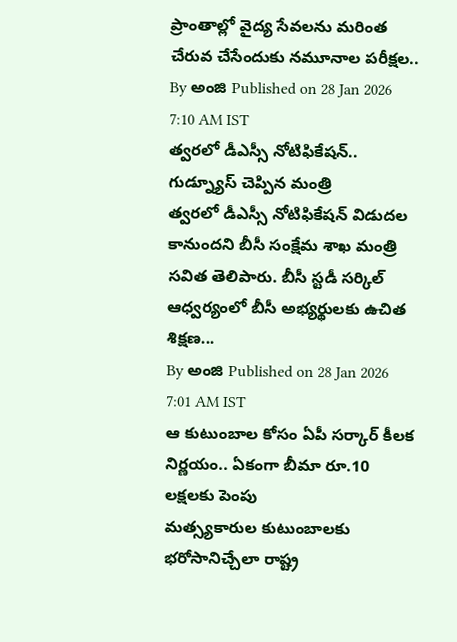ప్రాంతాల్లో వైద్య సేవలను మరింత చేరువ చేసేందుకు నమూనాల పరీక్షల..
By అంజి Published on 28 Jan 2026 7:10 AM IST
త్వరలో డీఎస్సీ నోటిఫికేషన్.. గుడ్న్యూస్ చెప్పిన మంత్రి
త్వరలో డీఎస్సీ నోటిఫికేషన్ విడుదల కానుందని బీసీ సంక్షేమ శాఖ మంత్రి సవిత తెలిపారు. బీసీ స్టడీ సర్కిల్ ఆధ్వర్యంలో బీసీ అభ్యర్థులకు ఉచిత శిక్షణ...
By అంజి Published on 28 Jan 2026 7:01 AM IST
ఆ కుటుంబాల కోసం ఏపీ సర్కార్ కీలక నిర్ణయం.. ఏకంగా బీమా రూ.10 లక్షలకు పెంపు
మత్స్యకారుల కుటుంబాలకు భరోసానిచ్చేలా రాష్ట్ర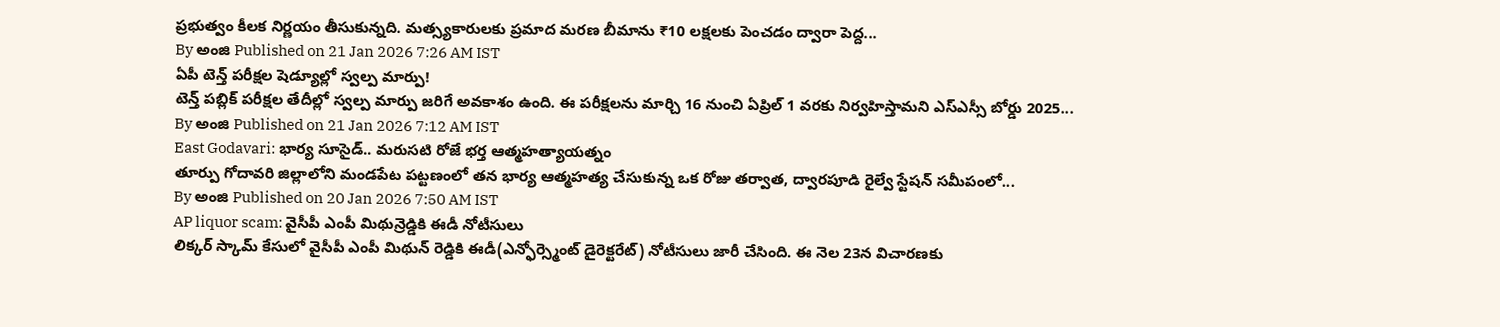ప్రభుత్వం కీలక నిర్ణయం తీసుకున్నది. మత్స్యకారులకు ప్రమాద మరణ బీమాను ₹10 లక్షలకు పెంచడం ద్వారా పెద్ద...
By అంజి Published on 21 Jan 2026 7:26 AM IST
ఏపీ టెన్త్ పరీక్షల షెడ్యూల్లో స్వల్ప మార్పు!
టెన్త్ పబ్లిక్ పరీక్షల తేదీల్లో స్వల్ప మార్పు జరిగే అవకాశం ఉంది. ఈ పరీక్షలను మార్చి 16 నుంచి ఏప్రిల్ 1 వరకు నిర్వహిస్తామని ఎస్ఎస్సీ బోర్డు 2025...
By అంజి Published on 21 Jan 2026 7:12 AM IST
East Godavari: భార్య సూసైడ్.. మరుసటి రోజే భర్త ఆత్మహత్యాయత్నం
తూర్పు గోదావరి జిల్లాలోని మండపేట పట్టణంలో తన భార్య ఆత్మహత్య చేసుకున్న ఒక రోజు తర్వాత, ద్వారపూడి రైల్వే స్టేషన్ సమీపంలో...
By అంజి Published on 20 Jan 2026 7:50 AM IST
AP liquor scam: వైసీపీ ఎంపీ మిథున్రెడ్డికి ఈడీ నోటీసులు
లిక్కర్ స్కామ్ కేసులో వైసీపీ ఎంపీ మిథున్ రెడ్డికి ఈడీ(ఎన్ఫోర్స్మెంట్ డైరెక్టరేట్) నోటీసులు జారీ చేసింది. ఈ నెల 23న విచారణకు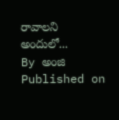రావాలని అందులో...
By అంజి Published on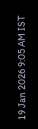19 Jan 2026 9:05 AM IST